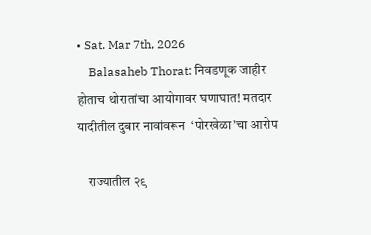• Sat. Mar 7th, 2026
    Balasaheb Thorat: निवडणूक जाहीर होताच थोरातांचा आयोगावर घणाघात! मतदार यादीतील दुबार नावांवरून  ‘पोरखेळा’चा आरोप

    राज्यातील २९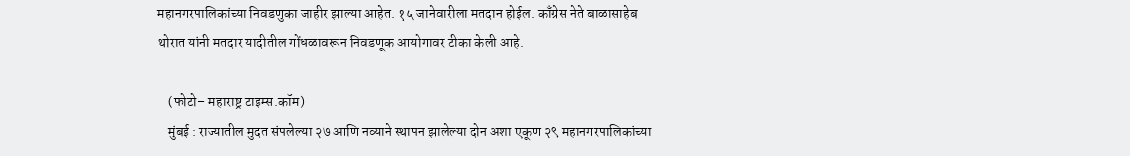महानगरपालिकांच्या निवडणुका जाहीर झाल्या आहेत. १५ जानेवारीला मतदान होईल. काँग्रेस नेते बाळासाहेब थोरात यांनी मतदार यादीतील गोंधळावरून निवडणूक आयोगावर टीका केली आहे.

    (फोटो– महाराष्ट्र टाइम्स.कॉम)
    मुंबई : राज्यातील मुदत संपलेल्या २७ आणि नव्याने स्थापन झालेल्या दोन अशा एकूण २९ महानगरपालिकांच्या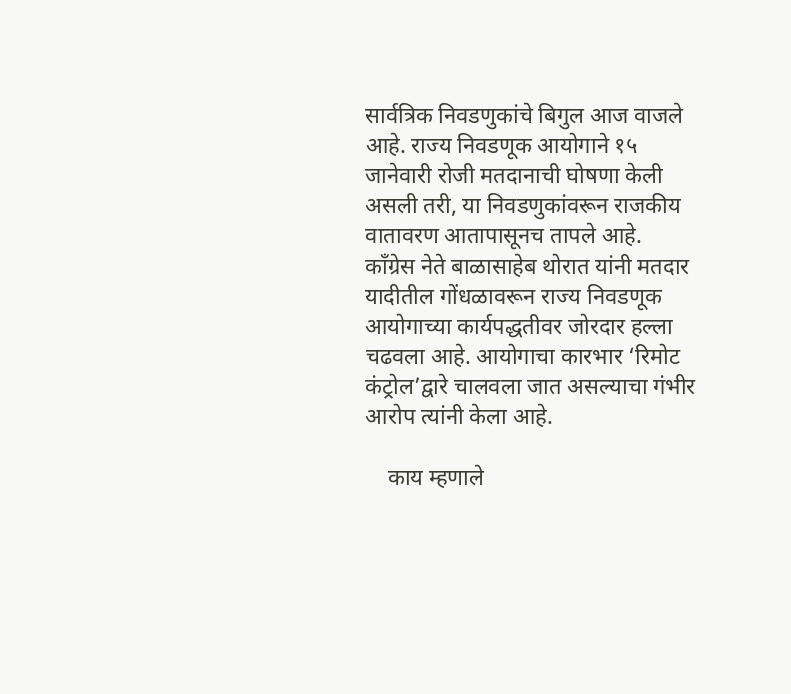सार्वत्रिक निवडणुकांचे बिगुल आज वाजले आहे. राज्य निवडणूक आयोगाने १५ जानेवारी रोजी मतदानाची घोषणा केली असली तरी, या निवडणुकांवरून राजकीय वातावरण आतापासूनच तापले आहे. काँग्रेस नेते बाळासाहेब थोरात यांनी मतदार यादीतील गोंधळावरून राज्य निवडणूक आयोगाच्या कार्यपद्धतीवर जोरदार हल्ला चढवला आहे. आयोगाचा कारभार ‘रिमोट कंट्रोल’द्वारे चालवला जात असल्याचा गंभीर आरोप त्यांनी केला आहे.

    काय म्हणाले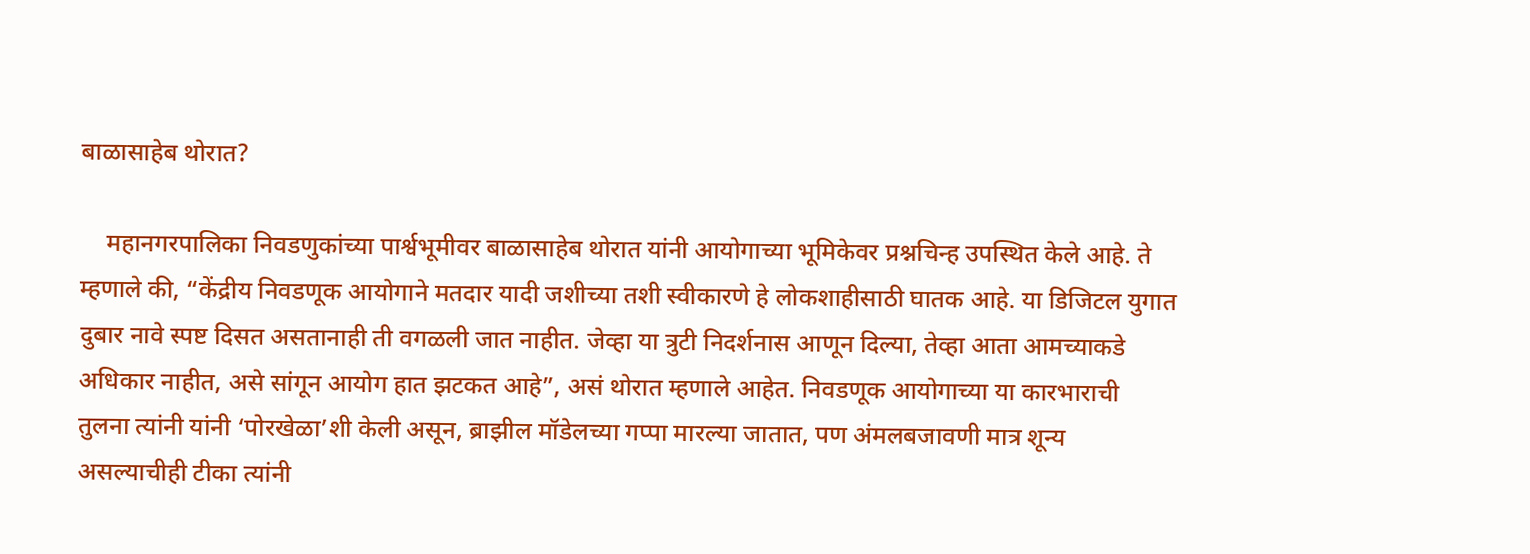बाळासाहेब थोरात?

    महानगरपालिका निवडणुकांच्या पार्श्वभूमीवर बाळासाहेब थोरात यांनी आयोगाच्या भूमिकेवर प्रश्नचिन्ह उपस्थित केले आहे. ते म्हणाले की, “केंद्रीय निवडणूक आयोगाने मतदार यादी जशीच्या तशी स्वीकारणे हे लोकशाहीसाठी घातक आहे. या डिजिटल युगात दुबार नावे स्पष्ट दिसत असतानाही ती वगळली जात नाहीत. जेव्हा या त्रुटी निदर्शनास आणून दिल्या, तेव्हा आता आमच्याकडे अधिकार नाहीत, असे सांगून आयोग हात झटकत आहे”, असं थोरात म्हणाले आहेत. निवडणूक आयोगाच्या या कारभाराची तुलना त्यांनी यांनी ‘पोरखेळा’शी केली असून, ब्राझील मॉडेलच्या गप्पा मारल्या जातात, पण अंमलबजावणी मात्र शून्य असल्याचीही टीका त्यांनी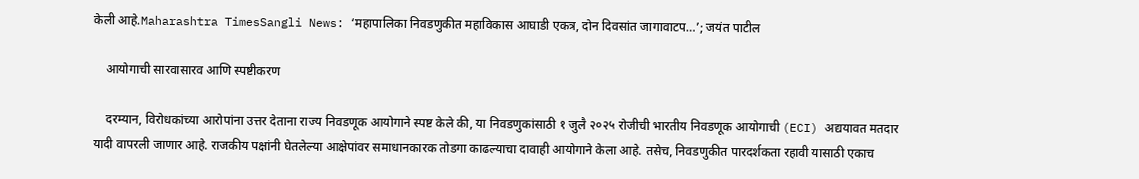केली आहे.Maharashtra TimesSangli News: ‘महापालिका निवडणुकीत महाविकास आघाडी एकत्र, दोन दिवसांत जागावाटप…’; जयंत पाटील

    आयोगाची सारवासारव आणि स्पष्टीकरण

    दरम्यान, विरोधकांच्या आरोपांना उत्तर देताना राज्य निवडणूक आयोगाने स्पष्ट केले की, या निवडणुकांसाठी १ जुलै २०२५ रोजीची भारतीय निवडणूक आयोगाची (ECI) अद्ययावत मतदार यादी वापरली जाणार आहे. राजकीय पक्षांनी घेतलेल्या आक्षेपांवर समाधानकारक तोडगा काढल्याचा दावाही आयोगाने केला आहे. तसेच, निवडणुकीत पारदर्शकता रहावी यासाठी एकाच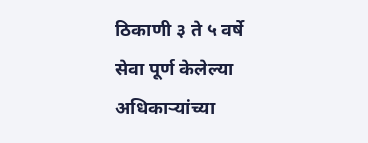ठिकाणी ३ ते ५ वर्षे सेवा पूर्ण केलेल्या अधिकाऱ्यांच्या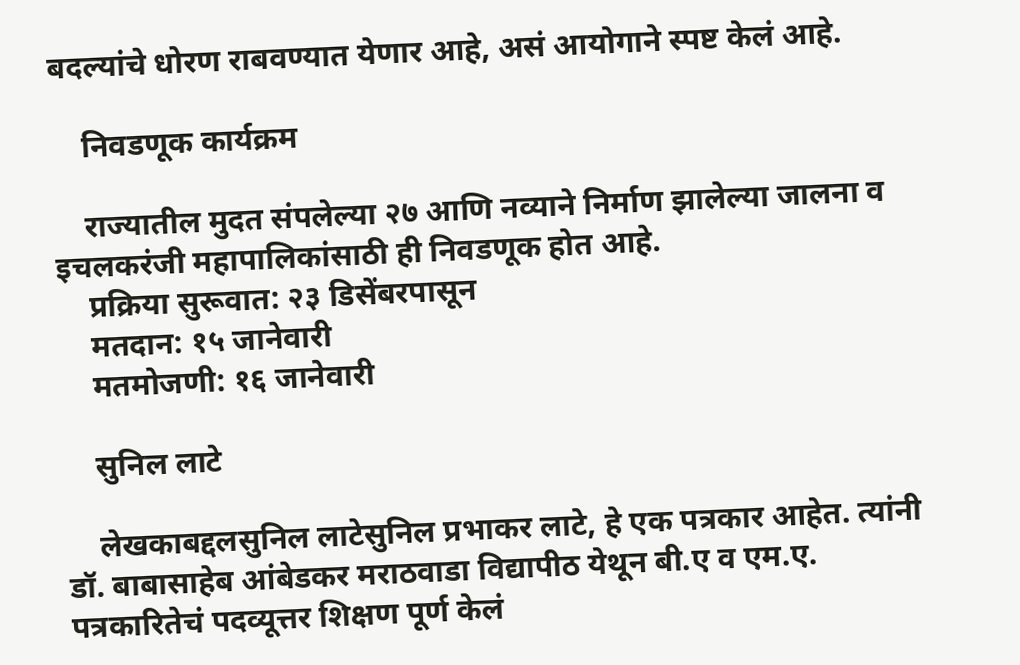बदल्यांचे धोरण राबवण्यात येणार आहे, असं आयोगाने स्पष्ट केलं आहे.

    निवडणूक कार्यक्रम

    राज्यातील मुदत संपलेल्या २७ आणि नव्याने निर्माण झालेल्या जालना व इचलकरंजी महापालिकांसाठी ही निवडणूक होत आहे.
    प्रक्रिया सुरूवात: २३ डिसेंबरपासून
    मतदान: १५ जानेवारी
    मतमोजणी: १६ जानेवारी

    सुनिल लाटे

    लेखकाबद्दलसुनिल लाटेसुनिल प्रभाकर लाटे, हे एक पत्रकार आहेत. त्यांनी डॉ. बाबासाहेब आंबेडकर मराठवाडा विद्यापीठ येथून बी.ए व एम.ए. पत्रकारितेचं पदव्यूत्तर शिक्षण पूर्ण केलं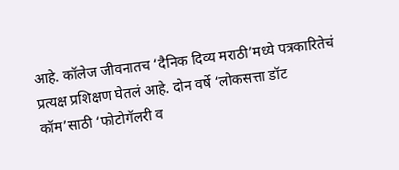आहे. कॉलेज जीवनातच ‘दैनिक दिव्य मराठी’मध्ये पत्रकारितेचं प्रत्यक्ष प्रशिक्षण घेतलं आहे. दोन वर्षे ‘लोकसत्ता डॉट कॉम’साठी ‘फोटोगॅलरी व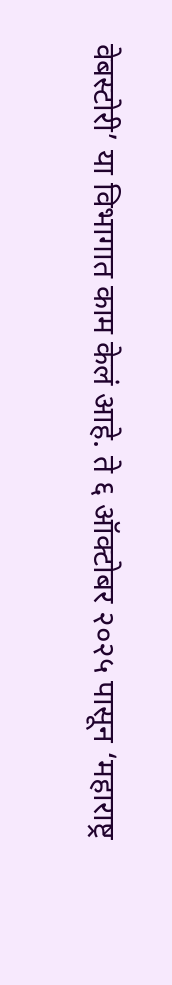वेबस्टोरी’ या विभागात काम केलं आहे. ते ६ ऑक्टोबर २०२५ पासून ‘महाराष्ट्र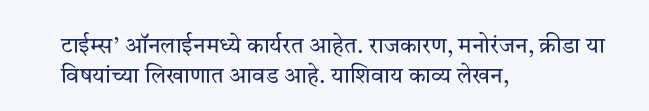टाईम्स’ ऑनलाईनमध्ये कार्यरत आहेत. राजकारण, मनोरंजन, क्रीडा या विषयांच्या लिखाणात आवड आहे. याशिवाय काव्य लेखन,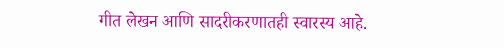गीत लेखन आणि सादरीकरणातही स्वारस्य आहे.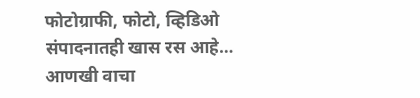फोटोग्राफी, फोटो, व्हिडिओ संपादनातही खास रस आहे… आणखी वाचा